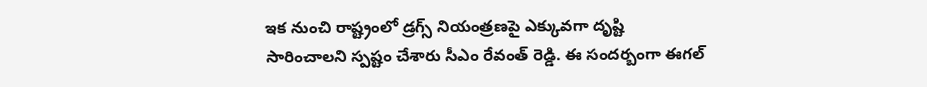ఇక నుంచి రాష్ట్రంలో డ్రగ్స్ నియంత్రణపై ఎక్కువగా దృష్టి సారించాలని స్పష్టం చేశారు సీఎం రేవంత్ రెడ్డి. ఈ సందర్బంగా ఈగల్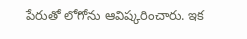పేరుతో లోగోను ఆవిష్కరించారు. ఇక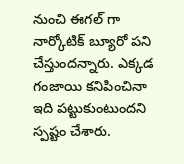నుంచి ఈగల్ గా నార్కోటిక్ బ్యూరో పని చేస్తుందన్నారు. ఎక్కడ గంజాయి కనిపించినా ఇది పట్టుకుంటుందని స్పష్టం చేశారు.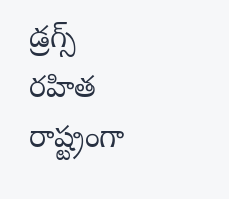డ్రగ్స్ రహిత రాష్ట్రంగా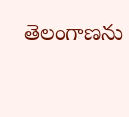తెలంగాణను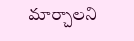మార్చాలని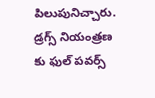పిలుపునిచ్చారు. డ్రగ్స్ నియంత్రణ కు ఫుల్ పవర్స్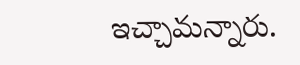ఇచ్చామన్నారు.